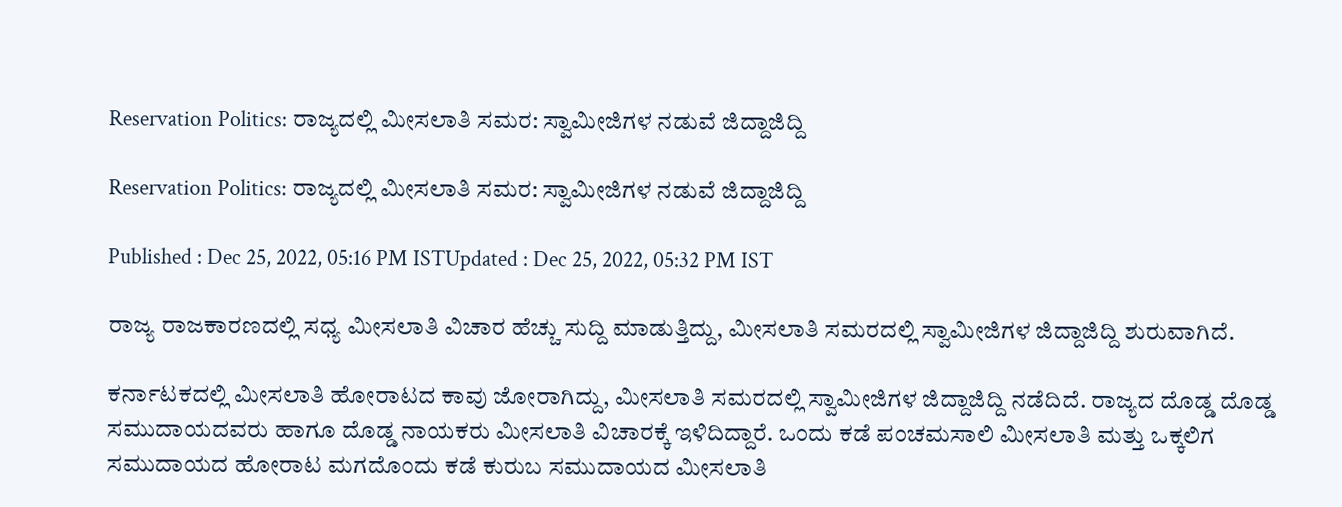Reservation Politics: ರಾಜ್ಯದಲ್ಲಿ ಮೀಸಲಾತಿ ಸಮರ: ಸ್ವಾಮೀಜಿಗಳ ನಡುವೆ ಜಿದ್ದಾಜಿದ್ದಿ

Reservation Politics: ರಾಜ್ಯದಲ್ಲಿ ಮೀಸಲಾತಿ ಸಮರ: ಸ್ವಾಮೀಜಿಗಳ ನಡುವೆ ಜಿದ್ದಾಜಿದ್ದಿ

Published : Dec 25, 2022, 05:16 PM ISTUpdated : Dec 25, 2022, 05:32 PM IST

ರಾಜ್ಯ ರಾಜಕಾರಣದಲ್ಲಿ ಸಧ್ಯ ಮೀಸಲಾತಿ ವಿಚಾರ ಹೆಚ್ಚು ಸುದ್ದಿ ಮಾಡುತ್ತಿದ್ದು, ಮೀಸಲಾತಿ ಸಮರದಲ್ಲಿ ಸ್ವಾಮೀಜಿಗಳ ಜಿದ್ದಾಜಿದ್ದಿ ಶುರುವಾಗಿದೆ.

ಕರ್ನಾಟಕದಲ್ಲಿ ಮೀಸಲಾತಿ ಹೋರಾಟದ ಕಾವು ಜೋರಾಗಿದ್ದು, ಮೀಸಲಾತಿ ಸಮರದಲ್ಲಿ ಸ್ವಾಮೀಜಿಗಳ ಜಿದ್ದಾಜಿದ್ದಿ ನಡೆದಿದೆ. ರಾಜ್ಯದ ದೊಡ್ಡ ದೊಡ್ಡ ಸಮುದಾಯದವರು ಹಾಗೂ ದೊಡ್ಡ ನಾಯಕರು ಮೀಸಲಾತಿ ವಿಚಾರಕ್ಕೆ ಇಳಿದಿದ್ದಾರೆ. ಒಂದು ಕಡೆ ಪಂಚಮಸಾಲಿ ಮೀಸಲಾತಿ ಮತ್ತು ಒಕ್ಕಲಿಗ ಸಮುದಾಯದ ಹೋರಾಟ ಮಗದೊಂದು ಕಡೆ ಕುರುಬ ಸಮುದಾಯದ ಮೀಸಲಾತಿ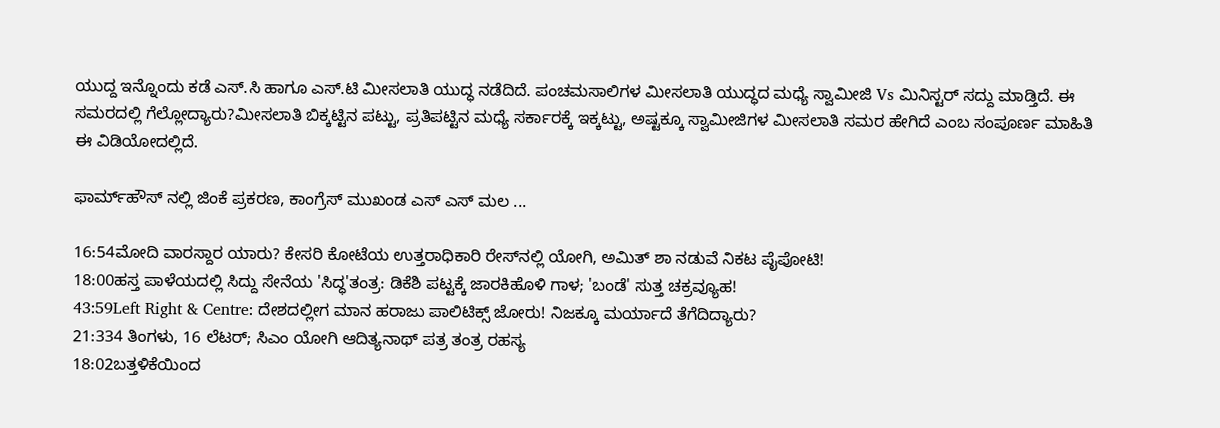ಯುದ್ದ ಇನ್ನೊಂದು ಕಡೆ ಎಸ್‌.ಸಿ ಹಾಗೂ ಎಸ್‌.ಟಿ ಮೀಸಲಾತಿ ಯುದ್ಧ ನಡೆದಿದೆ. ಪಂಚಮಸಾಲಿಗಳ ಮೀಸಲಾತಿ ಯುದ್ಧದ ಮಧ್ಯೆ ಸ್ವಾಮೀಜಿ Vs ಮಿನಿಸ್ಟರ್ ಸದ್ದು ಮಾಡ್ತಿದೆ. ಈ ಸಮರದಲ್ಲಿ ಗೆಲ್ಲೋದ್ಯಾರು?ಮೀಸಲಾತಿ ಬಿಕ್ಕಟ್ಟಿನ ಪಟ್ಟು, ಪ್ರತಿಪಟ್ಟಿನ ಮಧ್ಯೆ ಸರ್ಕಾರಕ್ಕೆ ಇಕ್ಕಟ್ಟು, ಅಷ್ಟಕ್ಕೂ ಸ್ವಾಮೀಜಿಗಳ ಮೀಸಲಾತಿ ಸಮರ ಹೇಗಿದೆ ಎಂಬ ಸಂಪೂರ್ಣ ಮಾಹಿತಿ ಈ ವಿಡಿಯೋದಲ್ಲಿದೆ‌.

ಫಾರ್ಮ್‌ಹೌಸ್‌ ನಲ್ಲಿ ಜಿಂಕೆ ಪ್ರಕರಣ, ಕಾಂಗ್ರೆಸ್ ಮುಖಂಡ ಎಸ್ ಎಸ್ ಮಲ ...

16:54ಮೋದಿ ವಾರಸ್ದಾರ ಯಾರು? ಕೇಸರಿ ಕೋಟೆಯ ಉತ್ತರಾಧಿಕಾರಿ ರೇಸ್‌ನಲ್ಲಿ ಯೋಗಿ, ಅಮಿತ್ ಶಾ ನಡುವೆ ನಿಕಟ ಪೈಪೋಟಿ!
18:00ಹಸ್ತ ಪಾಳೆಯದಲ್ಲಿ ಸಿದ್ದು ಸೇನೆಯ 'ಸಿದ್ಧ'ತಂತ್ರ: ಡಿಕೆಶಿ ಪಟ್ಟಕ್ಕೆ ಜಾರಕಿಹೊಳಿ ಗಾಳ; 'ಬಂಡೆ' ಸುತ್ತ ಚಕ್ರವ್ಯೂಹ!
43:59Left Right & Centre: ದೇಶದಲ್ಲೀಗ ಮಾನ ಹರಾಜು ಪಾಲಿಟಿಕ್ಸ್ ಜೋರು! ನಿಜಕ್ಕೂ ಮರ್ಯಾದೆ ತೆಗೆದಿದ್ಯಾರು?
21:334 ತಿಂಗಳು, 16 ಲೆಟರ್; ಸಿಎಂ ಯೋಗಿ ಆದಿತ್ಯನಾಥ್ ಪತ್ರ ತಂತ್ರ ರಹಸ್ಯ
18:02ಬತ್ತಳಿಕೆಯಿಂದ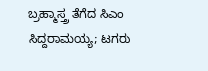ಬ್ರಹ್ಮಾಸ್ತ್ರ ತೆಗೆದ ಸಿಎಂ ಸಿದ್ದರಾಮಯ್ಯ; ಟಗರು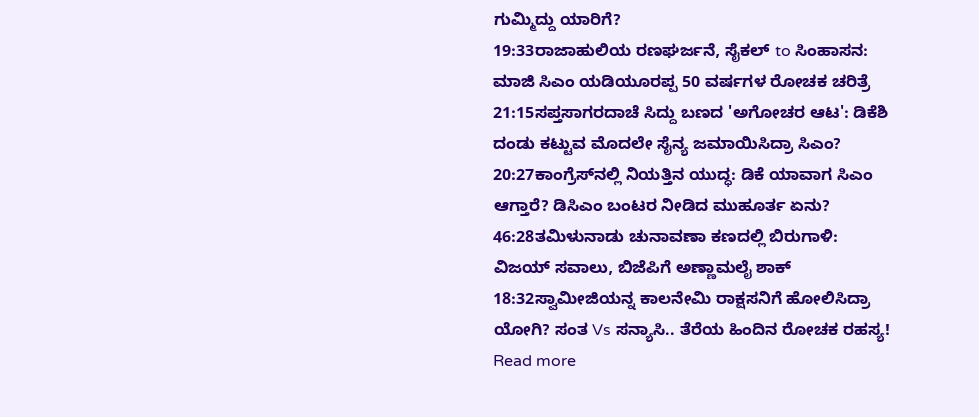ಗುಮ್ಮಿದ್ದು ಯಾರಿಗೆ?
19:33ರಾಜಾಹುಲಿಯ ರಣಘರ್ಜನೆ, ಸೈಕಲ್ to ಸಿಂಹಾಸನ: ಮಾಜಿ ಸಿಎಂ ಯಡಿಯೂರಪ್ಪ 50 ವರ್ಷಗಳ ರೋಚಕ ಚರಿತ್ರೆ
21:15ಸಪ್ತಸಾಗರದಾಚೆ ಸಿದ್ದು ಬಣದ 'ಅಗೋಚರ ಆಟ': ಡಿಕೆಶಿ ದಂಡು ಕಟ್ಟುವ ಮೊದಲೇ ಸೈನ್ಯ ಜಮಾಯಿಸಿದ್ರಾ ಸಿಎಂ?
20:27ಕಾಂಗ್ರೆಸ್‌ನಲ್ಲಿ ನಿಯತ್ತಿನ ಯುದ್ಧ: ಡಿಕೆ ಯಾವಾಗ ಸಿಎಂ ಆಗ್ತಾರೆ? ಡಿಸಿಎಂ ಬಂಟರ ನೀಡಿದ ಮುಹೂರ್ತ ಏನು?
46:28ತಮಿಳುನಾಡು ಚುನಾವಣಾ ಕಣದಲ್ಲಿ ಬಿರುಗಾಳಿ: ವಿಜಯ್ ಸವಾಲು, ಬಿಜೆಪಿಗೆ ಅಣ್ಣಾಮಲೈ ಶಾಕ್
18:32ಸ್ವಾಮೀಜಿಯನ್ನ ಕಾಲನೇಮಿ ರಾಕ್ಷಸನಿಗೆ ಹೋಲಿಸಿದ್ರಾ ಯೋಗಿ? ಸಂತ Vs ಸನ್ಯಾಸಿ.. ತೆರೆಯ ಹಿಂದಿನ ರೋಚಕ ರಹಸ್ಯ!
Read more